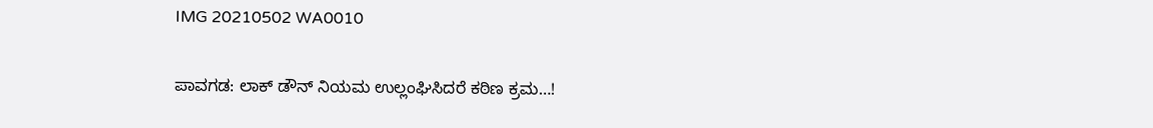IMG 20210502 WA0010

ಪಾವಗಡ: ಲಾಕ್ ಡೌನ್ ನಿಯಮ ಉಲ್ಲಂಘಿಸಿದರೆ ಕಠಿಣ ಕ್ರಮ…!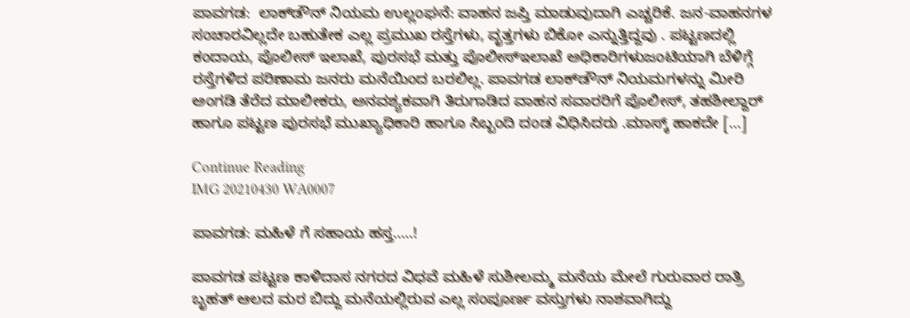ಪಾವಗಡ:  ಲಾಕ್‌ಡೌನ್‌ ನಿಯಮ ಉಲ್ಲಂಘನೆ: ವಾಹನ ಜಪ್ತಿ ಮಾಡುವುದಾಗಿ ಎಚ್ಚರಿಕೆ. ಜನ-ವಾಹನಗಳ ಸಂಚಾರವಿಲ್ಲದೇ ಬಹುತೇಕ ಎಲ್ಲ ಪ್ರಮುಖ ರಸ್ತೆಗಳು, ವೃತ್ತಗಳು ಬಿಕೋ ಎನ್ನುತ್ತಿದ್ದವು . ಪಟ್ಟಣದಲ್ಲಿ ಕಂದಾಯ, ಪೊಲೀಸ್‌ ಇಲಾಖೆ, ಪುರಸಭೆ ಮತ್ತು ಪೊಲೀಸ್‌ಇಲಾಖೆ ಅಧಿಕಾರಿಗಳುಜಂಟಿಯಾಗಿ ಬೆಳಿಗ್ಗೆ ರಸ್ತೆಗಳಿದ ಪರಿಣಾಮ ಜನರು ಮನೆಯಿಂದ ಬರಲಿಲ್ಲ. ಪಾವಗಡ ಲಾಕ್‌ಡೌನ್‌ ನಿಯಮಗಳನ್ನು ಮೀರಿ ಅಂಗಡಿ ತೆರೆದ ಮಾಲೀಕರು, ಅನವಶ್ಯಕವಾಗಿ ತಿರುಗಾಡಿದ ವಾಹನ ಸವಾರರಿಗೆ ಪೊಲೀಸ್, ತಹಶೀಲ್ದಾರ್ ಹಾಗೂ ಪಟ್ಟಣ ಪುರಸಭೆ ಮುಖ್ಯಾಧಿಕಾರಿ ಹಾಗೂ ಸಿಬ್ಬಂದಿ ದಂಡ ವಿಧಿಸಿದರು .ಮಾಸ್ಕ್ ಹಾಕದೇ […]

Continue Reading
IMG 20210430 WA0007

ಪಾವಗಡ: ಮಹಿಳೆ ಗೆ ಸಹಾಯ ಹಸ್ತ…..!

ಪಾವಗಡ ಪಟ್ಟಣ ಕಾಳಿದಾಸ ನಗರದ ವಿಧವೆ ಮಹಿಳೆ ಸುಶೀಲಮ್ಮ ಮನೆಯ ಮೇಲೆ ಗುರುವಾರ ರಾತ್ರಿ ಬೃಹತ್ ಆಲದ ಮರ ಬಿದ್ದು ಮನೆಯಲ್ಲಿರುವ ಎಲ್ಲ ಸಂಪೂರ್ಣ ವಸ್ತುಗಳು ನಾಶವಾಗಿದ್ದು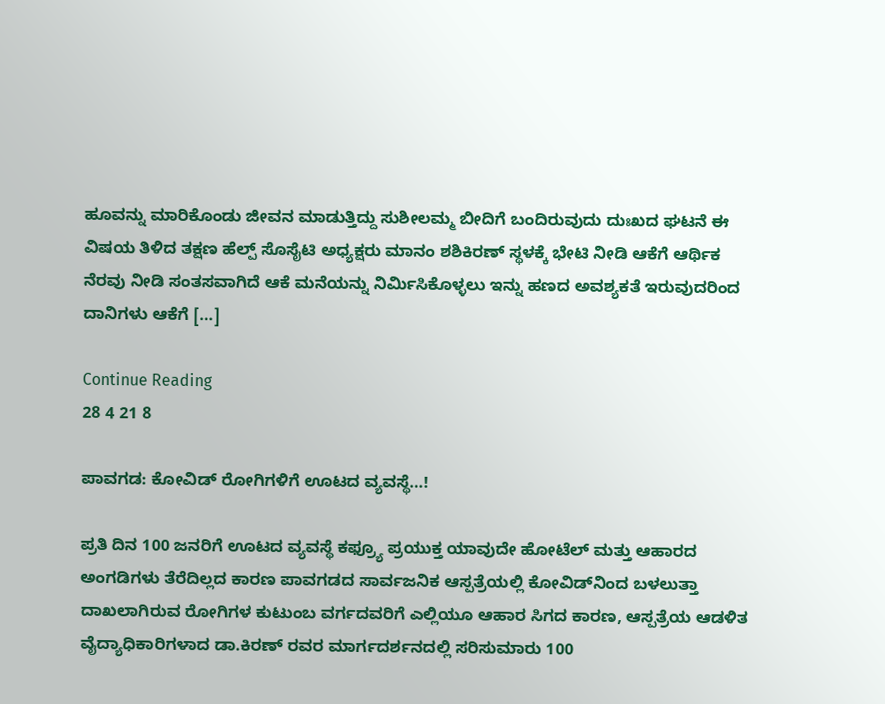ಹೂವನ್ನು ಮಾರಿಕೊಂಡು ಜೀವನ ಮಾಡುತ್ತಿದ್ದು ಸುಶೀಲಮ್ಮ ಬೀದಿಗೆ ಬಂದಿರುವುದು ದುಃಖದ ಘಟನೆ ಈ ವಿಷಯ ತಿಳಿದ ತಕ್ಷಣ ಹೆಲ್ಪ್ ಸೊಸೈಟಿ ಅಧ್ಯಕ್ಷರು ಮಾನಂ ಶಶಿಕಿರಣ್ ಸ್ಥಳಕ್ಕೆ ಭೇಟಿ ನೀಡಿ ಆಕೆಗೆ ಆರ್ಥಿಕ ನೆರವು ನೀಡಿ ಸಂತಸವಾಗಿದೆ ಆಕೆ ಮನೆಯನ್ನು ನಿರ್ಮಿಸಿಕೊಳ್ಳಲು ಇನ್ನು ಹಣದ ಅವಶ್ಯಕತೆ ಇರುವುದರಿಂದ ದಾನಿಗಳು ಆಕೆಗೆ […]

Continue Reading
28 4 21 8

ಪಾವಗಡ: ಕೋವಿಡ್‍ ರೋಗಿಗಳಿಗೆ ಊಟದ ವ್ಯವಸ್ಥೆ…!

ಪ್ರತಿ ದಿನ 100 ಜನರಿಗೆ ಊಟದ ವ್ಯವಸ್ಥೆ ಕಫ್ರ್ಯೂ ಪ್ರಯುಕ್ತ ಯಾವುದೇ ಹೋಟೆಲ್ ಮತ್ತು ಆಹಾರದ ಅಂಗಡಿಗಳು ತೆರೆದಿಲ್ಲದ ಕಾರಣ ಪಾವಗಡದ ಸಾರ್ವಜನಿಕ ಆಸ್ಪತ್ರೆಯಲ್ಲಿ ಕೋವಿಡ್‍ನಿಂದ ಬಳಲುತ್ತಾ ದಾಖಲಾಗಿರುವ ರೋಗಿಗಳ ಕುಟುಂಬ ವರ್ಗದವರಿಗೆ ಎಲ್ಲಿಯೂ ಆಹಾರ ಸಿಗದ ಕಾರಣ, ಆಸ್ಪತ್ರೆಯ ಆಡಳಿತ ವೈದ್ಯಾಧಿಕಾರಿಗಳಾದ ಡಾ.ಕಿರಣ್ ರವರ ಮಾರ್ಗದರ್ಶನದಲ್ಲಿ ಸರಿಸುಮಾರು 100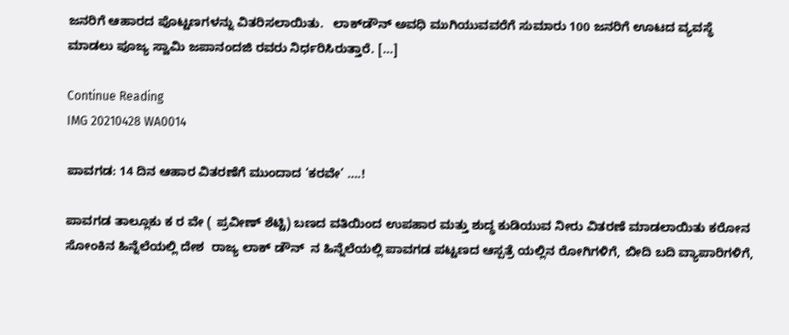ಜನರಿಗೆ ಆಹಾರದ ಪೊಟ್ಟಣಗಳನ್ನು ವಿತರಿಸಲಾಯಿತು.   ಲಾಕ್‍ಡೌನ್ ಅವಧಿ ಮುಗಿಯುವವರೆಗೆ ಸುಮಾರು 100 ಜನರಿಗೆ ಊಟದ ವ್ಯವಸ್ಥೆ ಮಾಡಲು ಪೂಜ್ಯ ಸ್ವಾಮಿ ಜಪಾನಂದಜಿ ರವರು ನಿರ್ಧರಿಸಿರುತ್ತಾರೆ. […]

Continue Reading
IMG 20210428 WA0014

ಪಾವಗಡ: 14 ದಿನ ಆಹಾರ ವಿತರಣೆಗೆ ಮುಂದಾದ ‘ಕರವೇ’ ….!

ಪಾವಗಡ ತಾಲ್ಲೂಕು ಕ ರ ವೇ ( ಪ್ರವೀಣ್ ಶೆಟ್ಟಿ) ಬಣದ ವತಿಯಿಂದ ಉಪಹಾರ ಮತ್ತು ಶುದ್ಧ ಕುಡಿಯುವ ನೀರು ವಿತರಣೆ ಮಾಡಲಾಯಿತು ಕರೋನ ಸೋಂಕಿನ ಹಿನ್ನೆಲೆಯಲ್ಲಿ ದೇಶ  ರಾಜ್ಯ ಲಾಕ್ ಡೌನ್  ನ ಹಿನ್ನೆಲೆಯಲ್ಲಿ ಪಾವಗಡ ಪಟ್ಟಣದ ಆಸ್ಪತ್ರೆ ಯಲ್ಲಿನ ರೋಗಿಗಳಿಗೆ, ಬೀದಿ ಬದಿ ವ್ಯಾಪಾರಿಗಳಿಗೆ,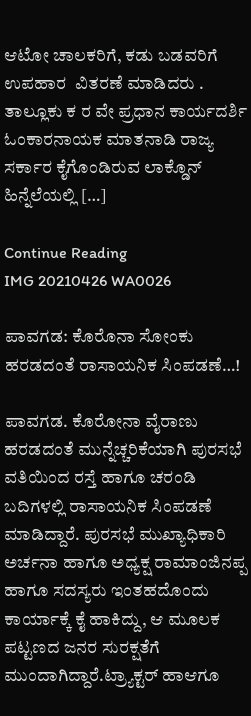ಆಟೋ ಚಾಲಕರಿಗೆ, ಕಡು ಬಡವರಿಗೆ ಉಪಹಾರ  ವಿತರಣೆ ಮಾಡಿದರು . ತಾಲ್ಲೂಕು ಕ ರ ವೇ ಪ್ರಧಾನ ಕಾರ್ಯದರ್ಶಿ ಓಂಕಾರನಾಯಕ ಮಾತನಾಡಿ ರಾಜ್ಯ ಸರ್ಕಾರ ಕೈಗೊಂಡಿರುವ ಲಾಕ್ಡೊನ್ ಹಿನ್ನೆಲೆಯಲ್ಲಿ […]

Continue Reading
IMG 20210426 WA0026

ಪಾವಗಡ: ಕೊರೊನಾ ಸೋಂಕು ಹರಡದಂತೆ ರಾಸಾಯನಿಕ ಸಿಂಪಡಣೆ…!

ಪಾವಗಡ. ಕೊರೋನಾ ವೈರಾಣು ಹರಡದಂತೆ ಮುನ್ನೆಚ್ಚರಿಕೆಯಾಗಿ ಪುರಸಭೆ ವತಿಯಿಂದ ರಸ್ತೆ ಹಾಗೂ ಚರಂಡಿ ಬದಿಗಳಲ್ಲಿ ರಾಸಾಯನಿಕ ಸಿಂಪಡಣೆ ಮಾಡಿದ್ದಾರೆ. ಪುರಸಭೆ ಮುಖ್ಯಾಧಿಕಾರಿ ಅರ್ಚನಾ ಹಾಗೂ ಅಧ್ಯಕ್ಷ ರಾಮಾಂಜಿನಪ್ಪ ಹಾಗೂ ಸದಸ್ಯರು ಇಂತಹದೊಂದು ಕಾರ್ಯಾಕ್ಕೆ ಕೈ ಹಾಕಿದ್ದು, ಆ ಮೂಲಕ ಪಟ್ಟಣದ ಜನರ ಸುರಕ್ಷತೆಗೆ ಮುಂದಾಗಿದ್ದಾರೆ.ಟ್ರ್ಯಾಕ್ಟರ್ ಹಾಆಗೂ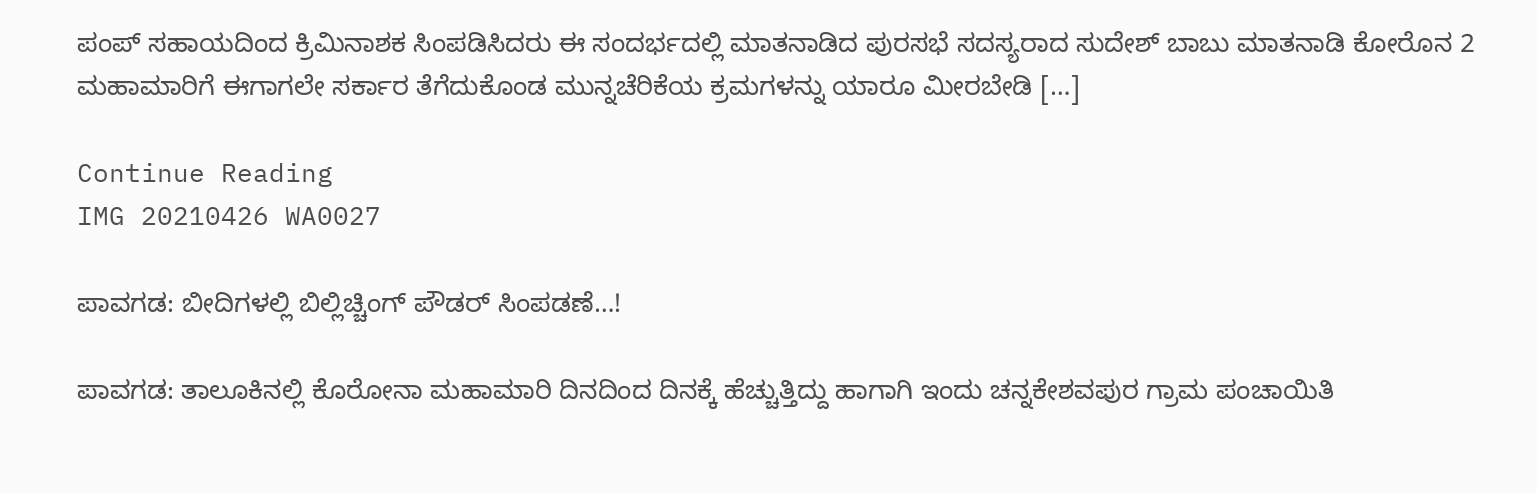ಪಂಪ್ ಸಹಾಯದಿಂದ ಕ್ರಿಮಿನಾಶಕ ಸಿಂಪಡಿಸಿದರು ಈ ಸಂದರ್ಭದಲ್ಲಿ ಮಾತನಾಡಿದ ಪುರಸಭೆ ಸದಸ್ಯರಾದ ಸುದೇಶ್ ಬಾಬು ಮಾತನಾಡಿ ಕೋರೊನ 2 ಮಹಾಮಾರಿಗೆ ಈಗಾಗಲೇ ಸರ್ಕಾರ ತೆಗೆದುಕೊಂಡ ಮುನ್ನಚೆರಿಕೆಯ ಕ್ರಮಗಳನ್ನು ಯಾರೂ ಮೀರಬೇಡಿ […]

Continue Reading
IMG 20210426 WA0027

ಪಾವಗಡ: ಬೀದಿಗಳಲ್ಲಿ ಬಿಲ್ಲಿಚ್ಚಿಂಗ್ ಪೌಡರ್ ಸಿಂಪಡಣೆ…!

ಪಾವಗಡ: ತಾಲೂಕಿನಲ್ಲಿ ಕೊರೋನಾ ಮಹಾಮಾರಿ ದಿನದಿಂದ ದಿನಕ್ಕೆ ಹೆಚ್ಚುತ್ತಿದ್ದು ಹಾಗಾಗಿ ಇಂದು ಚನ್ನಕೇಶವಪುರ ಗ್ರಾಮ ಪಂಚಾಯಿತಿ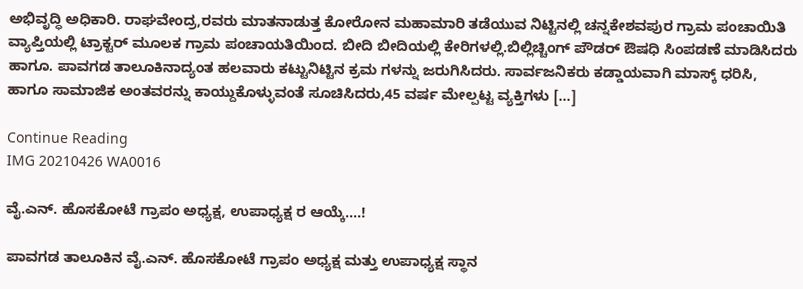ಅಭಿವೃದ್ಧಿ ಅಧಿಕಾರಿ. ರಾಘವೇಂದ್ರ,ರವರು ಮಾತನಾಡುತ್ತ ಕೋರೋನ ಮಹಾಮಾರಿ ತಡೆಯುವ ನಿಟ್ಟಿನಲ್ಲಿ ಚನ್ನಕೇಶವಪುರ ಗ್ರಾಮ ಪಂಚಾಯಿತಿ ವ್ಯಾಪ್ತಿಯಲ್ಲಿ ಟ್ರಾಕ್ಟರ್ ಮೂಲಕ ಗ್ರಾಮ ಪಂಚಾಯತಿಯಿಂದ. ಬೀದಿ ಬೀದಿಯಲ್ಲಿ ಕೇರಿಗಳಲ್ಲಿ.ಬಿಲ್ಲಿಚ್ಚಿಂಗ್ ಪೌಡರ್ ಔಷಧಿ ಸಿಂಪಡಣೆ ಮಾಡಿಸಿದರು ಹಾಗೂ. ಪಾವಗಡ ತಾಲೂಕಿನಾದ್ಯಂತ ಹಲವಾರು ಕಟ್ಟುನಿಟ್ಟಿನ ಕ್ರಮ ಗಳನ್ನು ಜರುಗಿಸಿದರು. ಸಾರ್ವಜನಿಕರು ಕಡ್ಡಾಯವಾಗಿ ಮಾಸ್ಕ್ ಧರಿಸಿ, ಹಾಗೂ ಸಾಮಾಜಿಕ ಅಂತವರನ್ನು ಕಾಯ್ದುಕೊಳ್ಳುವಂತೆ ಸೂಚಿಸಿದರು,45 ವರ್ಷ ಮೇಲ್ಪಟ್ಟ ವ್ಯಕ್ತಿಗಳು […]

Continue Reading
IMG 20210426 WA0016

ವೈ.ಎನ್. ಹೊಸಕೋಟೆ ಗ್ರಾಪಂ ಅಧ್ಯಕ್ಷ, ಉಪಾಧ್ಯಕ್ಷ ರ ಆಯ್ಕೆ….!

ಪಾವಗಡ ತಾಲೂಕಿನ ವೈ.ಎನ್. ಹೊಸಕೋಟೆ ಗ್ರಾಪಂ ಅಧ್ಯಕ್ಷ ಮತ್ತು ಉಪಾಧ್ಯಕ್ಷ ಸ್ಥಾನ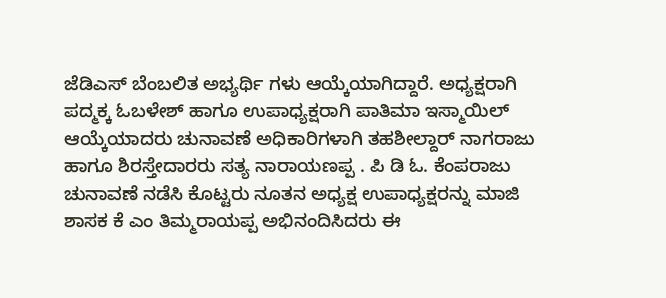ಜೆಡಿಎಸ್‌ ಬೆಂಬಲಿತ ಅಭ್ಯರ್ಥಿ ಗಳು ಆಯ್ಕೆಯಾಗಿದ್ದಾರೆ. ಅಧ್ಯಕ್ಷರಾಗಿ ಪದ್ಮಕ್ಕ ಓಬಳೇಶ್ ಹಾಗೂ ಉಪಾಧ್ಯಕ್ಷರಾಗಿ ಪಾತಿಮಾ ಇಸ್ಮಾಯಿಲ್ ಆಯ್ಕೆಯಾದರು ಚುನಾವಣೆ ಅಧಿಕಾರಿಗಳಾಗಿ ತಹಶೀಲ್ದಾರ್ ನಾಗರಾಜು ಹಾಗೂ ಶಿರಸ್ತೇದಾರರು ಸತ್ಯ ನಾರಾಯಣಪ್ಪ . ಪಿ ಡಿ ಓ. ಕೆಂಪರಾಜು ಚುನಾವಣೆ ನಡೆಸಿ ಕೊಟ್ಟರು ನೂತನ ಅಧ್ಯಕ್ಷ ಉಪಾಧ್ಯಕ್ಷರನ್ನು ಮಾಜಿ ಶಾಸಕ ಕೆ ಎಂ ತಿಮ್ಮರಾಯಪ್ಪ ಅಭಿನಂದಿಸಿದರು ಈ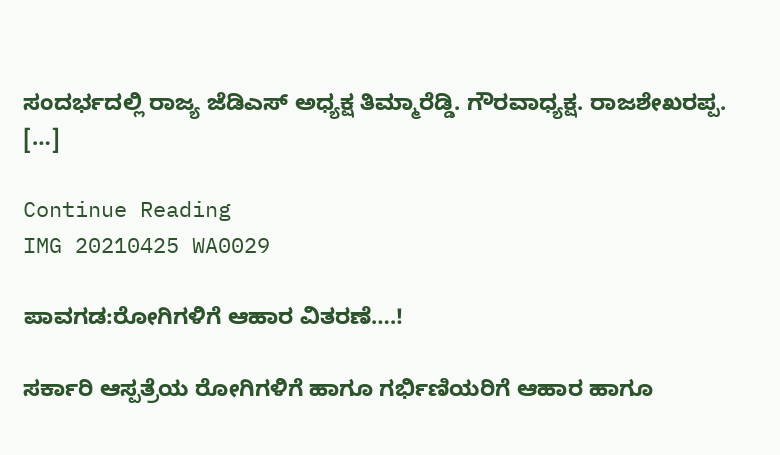ಸಂದರ್ಭದಲ್ಲಿ ರಾಜ್ಯ ಜೆಡಿಎಸ್ ಅಧ್ಯಕ್ಷ ತಿಮ್ಮಾರೆಡ್ಡಿ. ಗೌರವಾಧ್ಯಕ್ಷ. ರಾಜಶೇಖರಪ್ಪ. […]

Continue Reading
IMG 20210425 WA0029

ಪಾವಗಡ:ರೋಗಿಗಳಿಗೆ ಆಹಾರ ವಿತರಣೆ….!

ಸರ್ಕಾರಿ ಆಸ್ಪತ್ರೆಯ ರೋಗಿಗಳಿಗೆ ಹಾಗೂ ಗರ್ಭಿಣಿಯರಿಗೆ ಆಹಾರ ಹಾಗೂ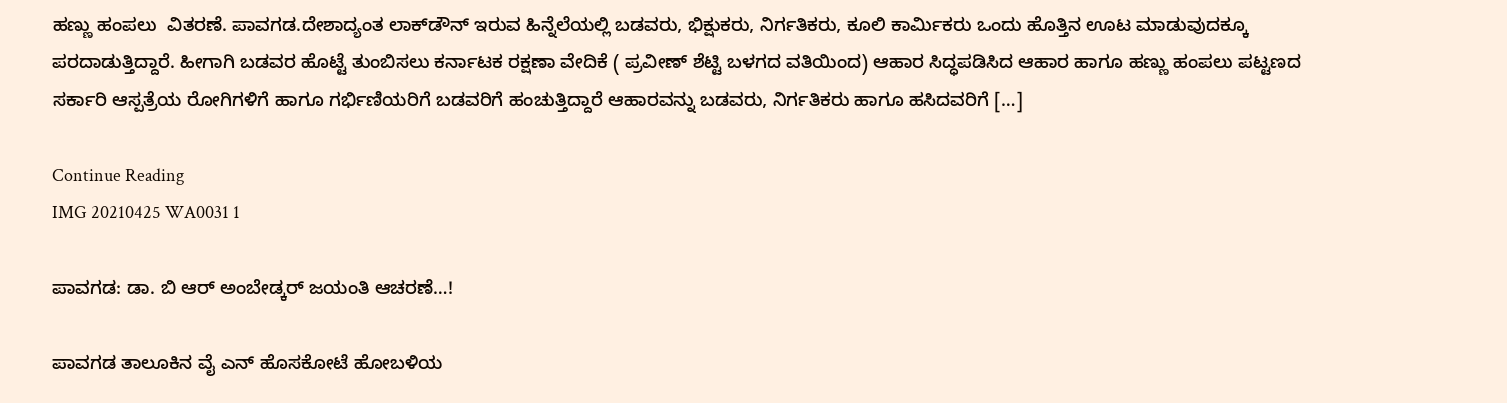ಹಣ್ಣು ಹಂಪಲು  ವಿತರಣೆ. ಪಾವಗಡ.ದೇಶಾದ್ಯಂತ ಲಾಕ್‌ಡೌನ್‌ ಇರುವ ಹಿನ್ನೆಲೆಯಲ್ಲಿ ಬಡವರು, ಭಿಕ್ಷುಕರು, ನಿರ್ಗತಿಕರು, ಕೂಲಿ ಕಾರ್ಮಿಕರು ಒಂದು ಹೊತ್ತಿನ ಊಟ ಮಾಡುವುದಕ್ಕೂ ಪರದಾಡುತ್ತಿದ್ದಾರೆ. ಹೀಗಾಗಿ ಬಡವರ ಹೊಟ್ಟೆ ತುಂಬಿಸಲು ಕರ್ನಾಟಕ ರಕ್ಷಣಾ ವೇದಿಕೆ ( ಪ್ರವೀಣ್ ಶೆಟ್ಟಿ ಬಳಗದ ವತಿಯಿಂದ) ಆಹಾರ ಸಿದ್ಧಪಡಿಸಿದ ಆಹಾರ ಹಾಗೂ ಹಣ್ಣು ಹಂಪಲು ಪಟ್ಟಣದ ಸರ್ಕಾರಿ ಆಸ್ಪತ್ರೆಯ ರೋಗಿಗಳಿಗೆ ಹಾಗೂ ಗರ್ಭಿಣಿಯರಿಗೆ ಬಡವರಿಗೆ ಹಂಚುತ್ತಿದ್ದಾರೆ ಆಹಾರವನ್ನು ಬಡವರು, ನಿರ್ಗತಿಕರು ಹಾಗೂ ಹಸಿದವರಿಗೆ […]

Continue Reading
IMG 20210425 WA0031 1

ಪಾವಗಡ: ಡಾ. ಬಿ ಆರ್ ಅಂಬೇಡ್ಕರ್ ಜಯಂತಿ ಆಚರಣೆ…!

ಪಾವಗಡ ತಾಲೂಕಿನ ವೈ ಎನ್ ಹೊಸಕೋಟೆ ಹೋಬಳಿಯ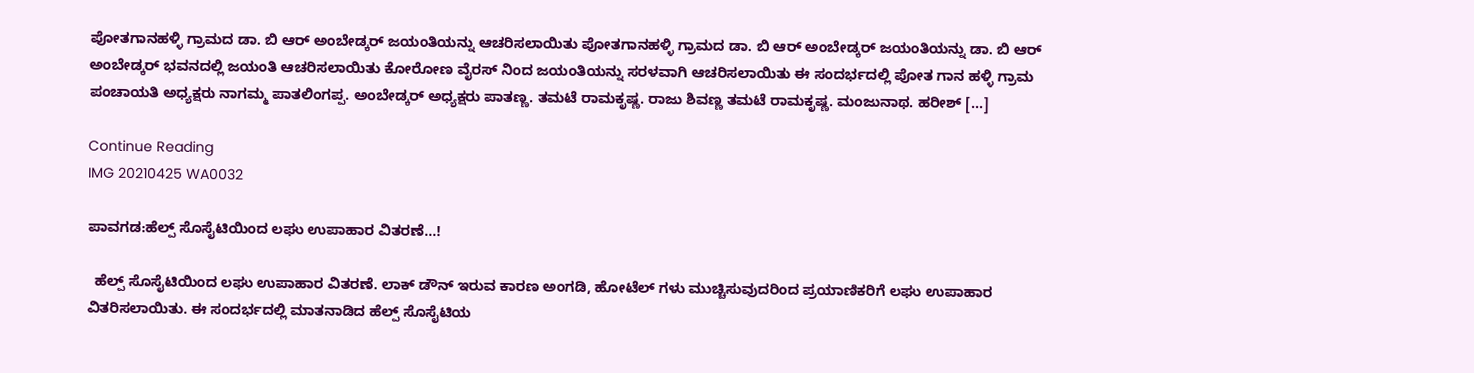ಪೋತಗಾನಹಳ್ಳಿ ಗ್ರಾಮದ ಡಾ. ಬಿ ಆರ್ ಅಂಬೇಡ್ಕರ್ ಜಯಂತಿಯನ್ನು ಆಚರಿಸಲಾಯಿತು ಪೋತಗಾನಹಳ್ಳಿ ಗ್ರಾಮದ ಡಾ. ಬಿ ಆರ್ ಅಂಬೇಡ್ಕರ್ ಜಯಂತಿಯನ್ನು ಡಾ. ಬಿ ಆರ್ ಅಂಬೇಡ್ಕರ್ ಭವನದಲ್ಲಿ ಜಯಂತಿ ಆಚರಿಸಲಾಯಿತು ಕೋರೋಣ ವೈರಸ್ ನಿಂದ ಜಯಂತಿಯನ್ನು ಸರಳವಾಗಿ ಆಚರಿಸಲಾಯಿತು ಈ ಸಂದರ್ಭದಲ್ಲಿ ಪೋತ ಗಾನ ಹಳ್ಳಿ ಗ್ರಾಮ ಪಂಚಾಯತಿ ಅಧ್ಯಕ್ಷರು ನಾಗಮ್ಮ ಪಾತಲಿಂಗಪ್ಪ. ಅಂಬೇಡ್ಕರ್ ಅಧ್ಯಕ್ಷರು ಪಾತಣ್ಣ. ತಮಟೆ ರಾಮಕೃಷ್ಣ. ರಾಜು ಶಿವಣ್ಣ ತಮಟೆ ರಾಮಕೃಷ್ಣ. ಮಂಜುನಾಥ. ಹರೀಶ್ […]

Continue Reading
IMG 20210425 WA0032

ಪಾವಗಡ:ಹೆಲ್ಪ್ ಸೊಸೈಟಿಯಿಂದ ಲಘು ಉಪಾಹಾರ ವಿತರಣೆ…!

  ಹೆಲ್ಪ್ ಸೊಸೈಟಿಯಿಂದ ಲಘು ಉಪಾಹಾರ ವಿತರಣೆ. ಲಾಕ್ ಡೌನ್ ಇರುವ ಕಾರಣ ಅಂಗಡಿ, ಹೋಟೆಲ್ ಗಳು ಮುಚ್ಚಿಸುವುದರಿಂದ ಪ್ರಯಾಣಿಕರಿಗೆ ಲಘು ಉಪಾಹಾರ ವಿತರಿಸಲಾಯಿತು. ಈ ಸಂದರ್ಭದಲ್ಲಿ ಮಾತನಾಡಿದ ಹೆಲ್ಪ್ ಸೊಸೈಟಿಯ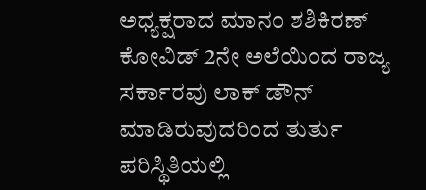ಅಧ್ಯಕ್ಷರಾದ ಮಾನಂ ಶಶಿಕಿರಣ್ ಕೋವಿಡ್ 2ನೇ ಅಲೆಯಿಂದ ರಾಜ್ಯ ಸರ್ಕಾರವು ಲಾಕ್ ಡೌನ್ ಮಾಡಿರುವುದರಿಂದ ತುರ್ತು ಪರಿಸ್ಥಿತಿಯಲ್ಲಿ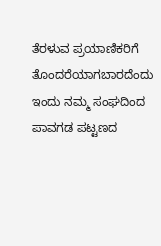ತೆರಳುವ ಪ್ರಯಾಣಿಕರಿಗೆ ತೊಂದರೆಯಾಗಬಾರದೆಂದು ಇಂದು ನಮ್ಮ ಸಂಘದಿಂದ ಪಾವಗಡ ಪಟ್ಟಣದ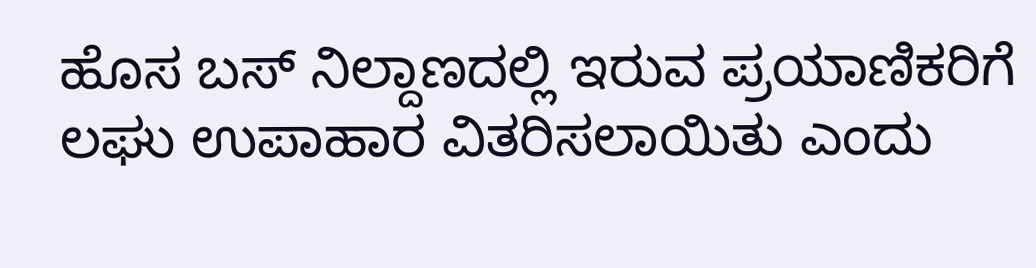ಹೊಸ ಬಸ್ ನಿಲ್ದಾಣದಲ್ಲಿ ಇರುವ ಪ್ರಯಾಣಿಕರಿಗೆ ಲಘು ಉಪಾಹಾರ ವಿತರಿಸಲಾಯಿತು ಎಂದು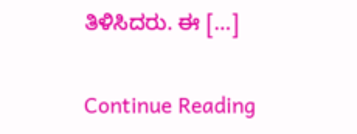ತಿಳಿಸಿದರು. ಈ […]

Continue Reading